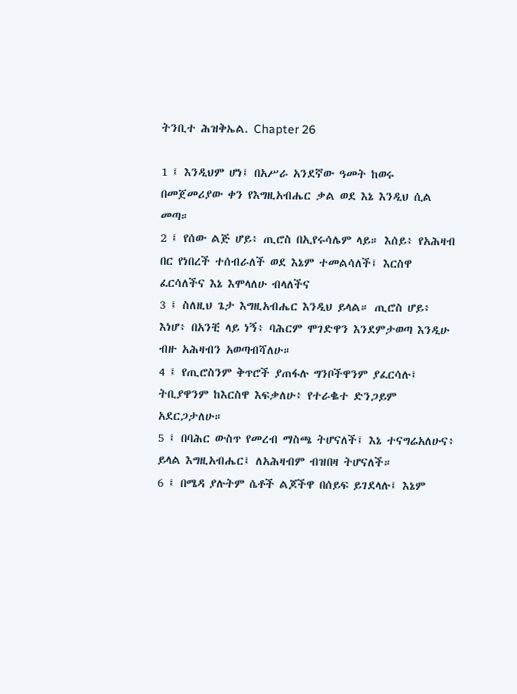ትንቢተ ሕዝቅኤል. Chapter 26

1 ፤ እንዲህም ሆነ፤ በአሥራ አንደኛው ዓመት ከወሩ በመጀመሪያው ቀን የእግዚአብሔር ቃል ወደ እኔ እንዲህ ሲል መጣ።
2 ፤ የሰው ልጅ ሆይ፥ ጢሮስ በኢየሩሳሌም ላይ። እሰይ፥ የአሕዛብ በር የነበረች ተሰብራለች ወደ እኔም ተመልሳለች፤ እርስዋ ፈርሳለችና እኔ እሞላለሁ ብላለችና
3 ፤ ስለዚህ ጌታ እግዚአብሔር እንዲህ ይላል። ጢሮስ ሆይ፥ እነሆ፥ በአንቺ ላይ ነኝ፥ ባሕርም ሞገድዋን እንደምታወጣ እንዲሁ ብዙ አሕዛብን አወጣብሻለሁ።
4 ፤ የጢሮስንም ቅጥሮች ያጠፋሉ ግንቦችዋንም ያፈርሳሉ፤ ትቢያዋንም ከእርስዋ እፍቃለሁ፥ የተራቈተ ድንጋይም አደርጋታለሁ።
5 ፤ በባሕር ውስጥ የመረብ ማስጫ ትሆናለች፤ እኔ ተናግሬአለሁና፥ ይላል እግዚአብሔር፤ ለአሕዛብም ብዝበዛ ትሆናለች።
6 ፤ በሜዳ ያሉትም ሴቶች ልጆችዋ በሰይፍ ይገደላሉ፤ እኔም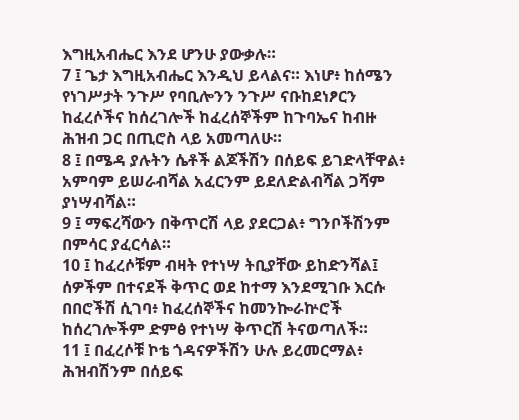እግዚአብሔር እንደ ሆንሁ ያውቃሉ።
7 ፤ ጌታ እግዚአብሔር እንዲህ ይላልና። እነሆ፥ ከሰሜን የነገሥታት ንጉሥ የባቢሎንን ንጉሥ ናቡከደነፆርን ከፈረሶችና ከሰረገሎች ከፈረሰኞችም ከጉባኤና ከብዙ ሕዝብ ጋር በጢሮስ ላይ አመጣለሁ።
8 ፤ በሜዳ ያሉትን ሴቶች ልጆችሽን በሰይፍ ይገድላቸዋል፥ አምባም ይሠራብሻል አፈርንም ይደለድልብሻል ጋሻም ያነሣብሻል።
9 ፤ ማፍረሻውን በቅጥርሽ ላይ ያደርጋል፥ ግንቦችሽንም በምሳር ያፈርሳል።
10 ፤ ከፈረሶቹም ብዛት የተነሣ ትቢያቸው ይከድንሻል፤ ሰዎችም በተናደች ቅጥር ወደ ከተማ እንደሚገቡ እርሱ በበሮችሽ ሲገባ፥ ከፈረሰኞችና ከመንኰራኵሮች ከሰረገሎችም ድምፅ የተነሣ ቅጥርሽ ትናወጣለች።
11 ፤ በፈረሶቹ ኮቴ ጎዳናዎችሽን ሁሉ ይረመርማል፥ ሕዝብሽንም በሰይፍ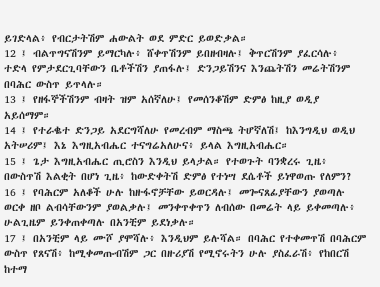ይገድላል፥ የብርታትሽም ሐውልት ወደ ምድር ይወድቃል።
12 ፤ ብልጥግናሽንም ይማርካሉ፥ ሸቀጥሽንም ይበዘብዛሉ፤ ቅጥርሽንም ያፈርሳሉ፥ ተድላ የምታደርጊባቸውን ቤቶችሽን ያጠፋሉ፤ ድንጋይሽንና እንጨትሽን መሬትሽንም በባሕር ውስጥ ይጥላሉ።
13 ፤ የዘፋኞችሽንም ብዛት ዝም አሰኛለሁ፤ የመሰንቆሽም ድምፅ ከዚያ ወዲያ አይሰማም።
14 ፤ የተራቈተ ድንጋይ አደርግሻለሁ የመረብም ማስጫ ትሆኛለሽ፤ ከእንግዲህ ወዲህ አትሠሪም፤ እኔ እግዚአብሔር ተናግሬአለሁና፥ ይላል እግዚአብሔር።
15 ፤ ጌታ እግዚአብሔር ጢሮስን እንዲህ ይላታል። የተወጉት ባንቋረሩ ጊዜ፥ በውስጥሽ እልቂት በሆነ ጊዜ፥ ከውድቀትሽ ድምፅ የተነሣ ደሴቶች ይነዋወጡ የለምን?
16 ፤ የባሕርም አለቆች ሁሉ ከዙፋኖቻቸው ይወርዳሉ፤ መጐናጸፊያቸውን ያወጣሉ ወርቀ ዘቦ ልብሳቸውንም ያወልቃሉ፤ መንቀጥቀጥን ለብሰው በመሬት ላይ ይቀመጣሉ፥ ሁልጊዜም ይንቀጠቀጣሉ በአንቺም ይደነቃሉ።
17 ፤ በአንቺም ላይ ሙሾ ያሞሻሉ፥ እንዲህም ይሉሻል። በባሕር የተቀመጥሽ በባሕርም ውስጥ የጸናሽ፥ ከሚቀመጡብሽም ጋር በዙሪያሽ የሚኖሩትን ሁሉ ያስፈራሽ፥ የከበርሽ ከተማ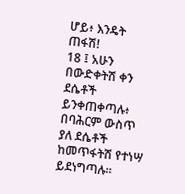ሆይ፥ እንዴት ጠፋሽ!
18 ፤ አሁን በውድቀትሽ ቀን ደሴቶች ይንቀጠቀጣሉ፥ በባሕርም ውስጥ ያለ ደሴቶች ከመጥፋትሽ የተነሣ ይደነግጣሉ።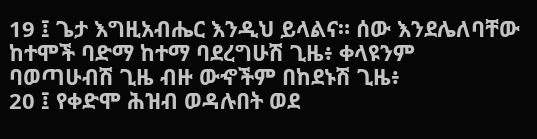19 ፤ ጌታ እግዚአብሔር እንዲህ ይላልና። ሰው እንደሌለባቸው ከተሞች ባድማ ከተማ ባደረግሁሽ ጊዜ፥ ቀላዩንም ባወጣሁብሽ ጊዜ ብዙ ውኆችም በከደኑሽ ጊዜ፥
20 ፤ የቀድሞ ሕዝብ ወዳሉበት ወደ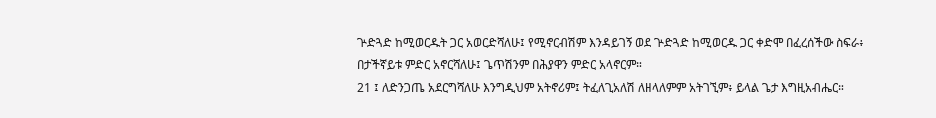ጕድጓድ ከሚወርዱት ጋር አወርድሻለሁ፤ የሚኖርብሽም እንዳይገኝ ወደ ጕድጓድ ከሚወርዱ ጋር ቀድሞ በፈረሰችው ስፍራ፥ በታችኛይቱ ምድር አኖርሻለሁ፤ ጌጥሽንም በሕያዋን ምድር አላኖርም።
21 ፤ ለድንጋጤ አደርግሻለሁ እንግዲህም አትኖሪም፤ ትፈለጊአለሽ ለዘላለምም አትገኚም፥ ይላል ጌታ እግዚአብሔር።